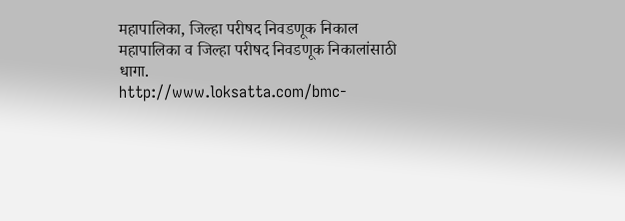महापालिका, जिल्हा परीषद निवडणूक निकाल
महापालिका व जिल्हा परीषद निवडणूक निकालांसाठी धागा.
http://www.loksatta.com/bmc-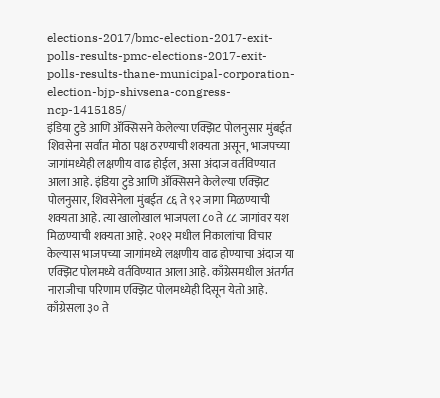elections-2017/bmc-election-2017-exit-polls-results-pmc-elections-2017-exit-polls-results-thane-municipal-corporation-election-bjp-shivsena-congress-ncp-1415185/
इंडिया टुडे आणि ॲक्सिसने केलेल्या एक्झिट पोलनुसार मुंबईत शिवसेना सर्वांत मोठा पक्ष ठरण्याची शक्यता असून, भाजपच्या जागांमध्येही लक्षणीय वाढ होईल, असा अंदाज वर्तविण्यात आला आहे. इंडिया टुडे आणि ॲक्सिसने केलेल्या एक्झिट पोलनुसार, शिवसेनेला मुंबईत ८६ ते ९२ जागा मिळण्याची शक्यता आहे. त्या खालोखाल भाजपला ८० ते ८८ जागांवर यश मिळण्याची शक्यता आहे. २०१२ मधील निकालांचा विचार केल्यास भाजपच्या जागांमध्ये लक्षणीय वाढ होण्याचा अंदाज या एक्झिट पोलमध्ये वर्तविण्यात आला आहे. काँग्रेसमधील अंतर्गत नाराजीचा परिणाम एक्झिट पोलमध्येही दिसून येतो आहे. काँग्रेसला ३० ते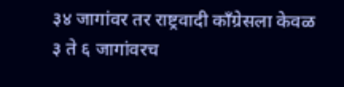३४ जागांवर तर राष्ट्रवादी काँग्रेसला केवळ ३ ते ६ जागांवरच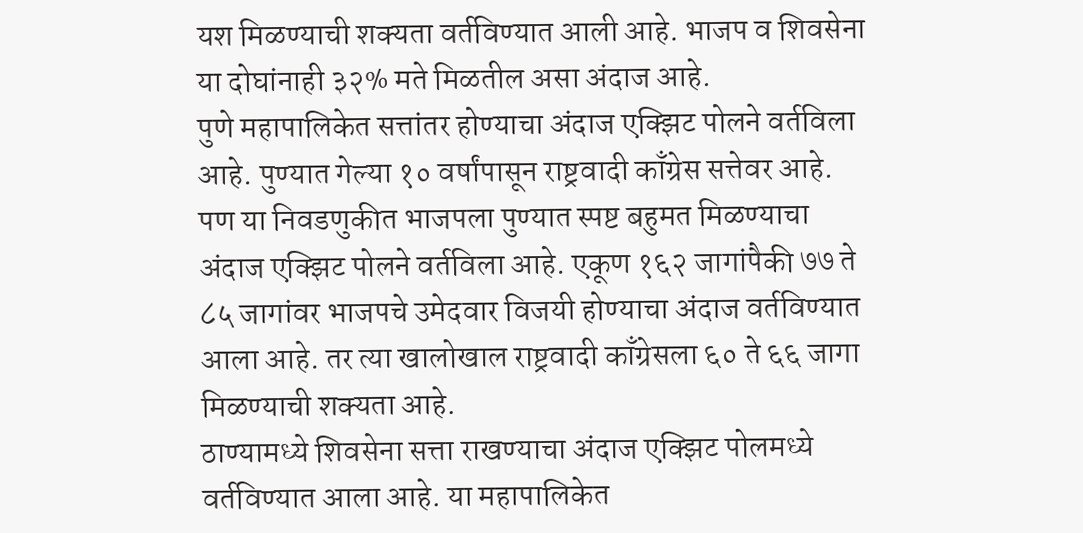यश मिळण्याची शक्यता वर्तविण्यात आली आहे. भाजप व शिवसेना या दोघांनाही ३२% मते मिळतील असा अंदाज आहे.
पुणे महापालिकेत सत्तांतर होण्याचा अंदाज एक्झिट पोलने वर्तविला आहे. पुण्यात गेल्या १० वर्षांपासून राष्ट्रवादी काँग्रेस सत्तेवर आहे. पण या निवडणुकीत भाजपला पुण्यात स्पष्ट बहुमत मिळण्याचा अंदाज एक्झिट पोलने वर्तविला आहे. एकूण १६२ जागांपैकी ७७ ते ८५ जागांवर भाजपचे उमेदवार विजयी होण्याचा अंदाज वर्तविण्यात आला आहे. तर त्या खालोखाल राष्ट्रवादी काँग्रेसला ६० ते ६६ जागा मिळण्याची शक्यता आहे.
ठाण्यामध्ये शिवसेना सत्ता राखण्याचा अंदाज एक्झिट पोलमध्ये वर्तविण्यात आला आहे. या महापालिकेत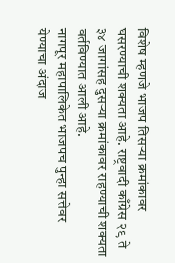विशेष म्हणजे भाजप तिसऱ्या क्रमांकावर घसरण्याची शक्यता आहे. राष्ट्रवादी काँग्रेस २९ ते ३४ जागांसह दुसऱ्या क्रमांकावर राहण्याची शक्यता वर्तविण्यात आली आहे.
नागपूर महापालिकेत भाजपच पुन्हा सत्तेवर येण्याचा अंदाज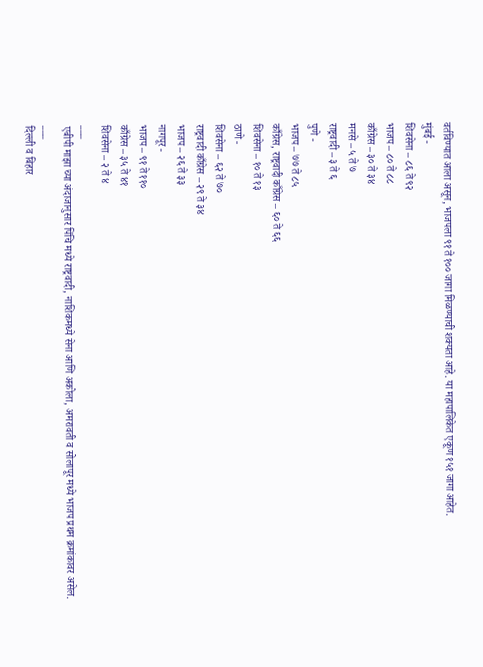वर्तविण्यात आला असून, भाजपला ९१ ते १०० जागा मिळण्याची शक्यता आहे. या महापालिकेत एकूण १५१ जागा आहेत.
मुंबई -
शिवसेना – ८६ ते ९२
भाजप – ८० ते ८८
काँग्रेस – ३० ते ३४
मनसे – ५ ते ७
राष्ट्रवादी – ३ ते ६
पुणे -
भाजप – ७७ ते ८५
काँग्रेस, राष्ट्रवादी काँग्रेस – ६० ते ६६
शिवसेना – १० ते १३
ठाणे -
शिवसेना – ६२ ते ७०
राष्ट्रवादी काँग्रेस – २९ ते ३४
भाजप – २६ ते ३३
नागपूर -
भाजप – ९१ ते ११०
काँग्रेस – ३५ ते ४१
शिवसेना – २ ते ४
___
एबीपी माझा च्या अंदाजानुसार पिंचि मध्ये राष्ट्रवादी, नाशिकमध्ये सेना आणि अकोला, अमरावती व सोलापूर मध्ये भाजप प्रथम क्रमांकावर असेल.
___
दिल्ली व बिहार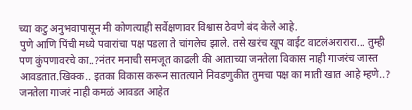च्या कटु अनुभवापासून मी कोणत्याही सर्वेक्षणावर विश्वास ठेवणे बंद केले आहे.
पुणे आणि पिंची मध्ये पवारांचा पक्ष पडला ते चांगलेच झाले. तसे खरंच खूप वाईट वाटलंअरारारा... तुम्ही पण कुंपणावरचे का..?नंतर मनाची समजूत काढली की आताच्या जनतेला विकास नाही गाजरंच जास्त आवडतात.खिक्क.. इतका विकास करून सातत्याने निवडणुकीत तुमचा पक्ष का माती खात आहे म्हणे..? जनतेला गाजरं नाही कमळं आवडत आहेत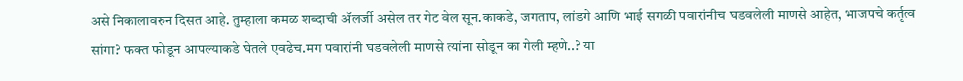असे निकालावरुन दिसत आहे. तुम्हाला कमळ शब्दाची ॲलर्जी असेल तर गेट वेल सून.काकडे, जगताप, लांडगे आणि भाई सगळी पवारांनीच घडवलेली माणसे आहेत, भाजपचे कर्तृत्व सांगा? फक्त फोडून आपल्याकडे घेतले एवढेच.मग पवारांनी घडवलेली माणसे त्यांना सोडून का गेली म्हणे..? या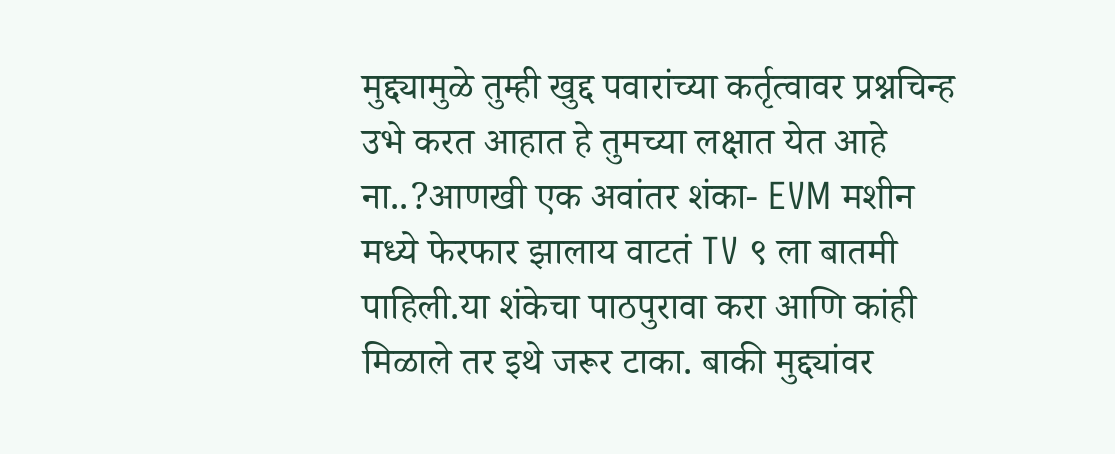मुद्द्यामुळे तुम्ही खुद्द पवारांच्या कर्तृत्वावर प्रश्नचिन्ह उभे करत आहात हे तुमच्या लक्षात येत आहे ना..?आणखी एक अवांतर शंका- EVM मशीन मध्ये फेरफार झालाय वाटतं TV ९ ला बातमी पाहिली.या शंकेचा पाठपुरावा करा आणि कांही मिळाले तर इथे जरूर टाका. बाकी मुद्द्यांवर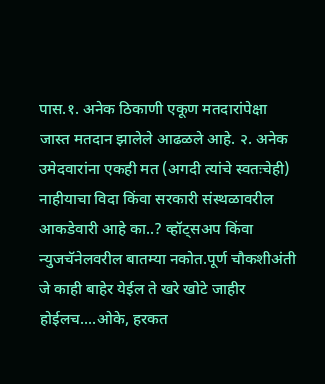पास.१. अनेक ठिकाणी एकूण मतदारांपेक्षा जास्त मतदान झालेले आढळले आहे. २. अनेक उमेदवारांना एकही मत (अगदी त्यांचे स्वतःचेही) नाहीयाचा विदा किंवा सरकारी संस्थळावरील आकडेवारी आहे का..? व्हॉट्सअप किंवा न्युजचॅनेलवरील बातम्या नकोत.पूर्ण चौकशीअंती जे काही बाहेर येईल ते खरे खोटे जाहीर होईलच....ओके, हरकत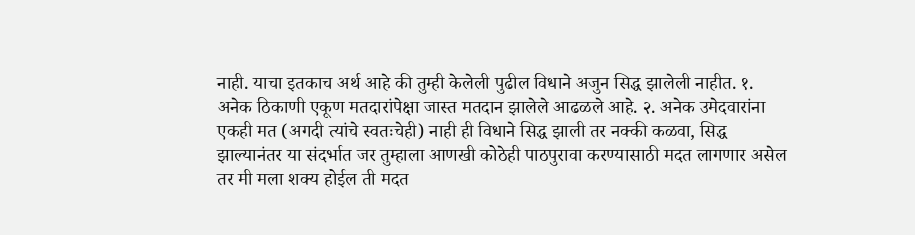नाही. याचा इतकाच अर्थ आहे की तुम्ही केलेली पुढील विधाने अजुन सिद्ध झालेली नाहीत. १. अनेक ठिकाणी एकूण मतदारांपेक्षा जास्त मतदान झालेले आढळले आहे. २. अनेक उमेदवारांना एकही मत (अगदी त्यांचे स्वतःचेही) नाही ही विधाने सिद्ध झाली तर नक्की कळवा, सिद्ध झाल्यानंतर या संदर्भात जर तुम्हाला आणखी कोठेही पाठपुरावा करण्यासाठी मदत लागणार असेल तर मी मला शक्य होईल ती मदत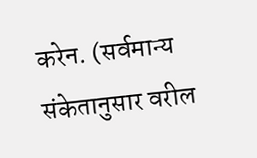करेन. (सर्वमान्य संकेतानुसार वरील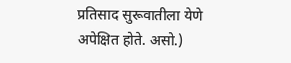प्रतिसाद सुरूवातीला येणे अपेक्षित होते. असो.)